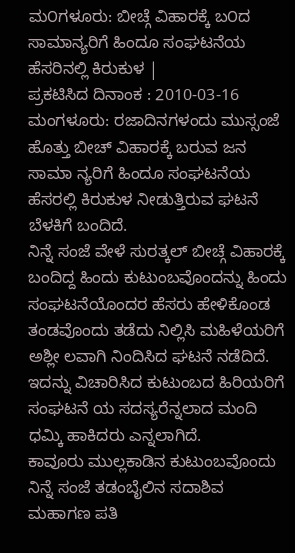ಮ೦ಗಳೂರು: ಬೀಚ್ಗೆ ವಿಹಾರಕ್ಕೆ ಬ೦ದ ಸಾಮಾನ್ಯರಿಗೆ ಹಿಂದೂ ಸಂಘಟನೆಯ ಹೆಸರಿನಲ್ಲಿ ಕಿರುಕುಳ |
ಪ್ರಕಟಿಸಿದ ದಿನಾಂಕ : 2010-03-16
ಮಂಗಳೂರು: ರಜಾದಿನಗಳಂದು ಮುಸ್ಸಂಜೆ ಹೊತ್ತು ಬೀಚ್ ವಿಹಾರಕ್ಕೆ ಬರುವ ಜನ ಸಾಮಾ ನ್ಯರಿಗೆ ಹಿಂದೂ ಸಂಘಟನೆಯ ಹೆಸರಲ್ಲಿ ಕಿರುಕುಳ ನೀಡುತ್ತಿರುವ ಘಟನೆ ಬೆಳಕಿಗೆ ಬಂದಿದೆ.
ನಿನ್ನೆ ಸಂಜೆ ವೇಳೆ ಸುರತ್ಕಲ್ ಬೀಚ್ಗೆ ವಿಹಾರಕ್ಕೆ ಬಂದಿದ್ದ ಹಿಂದು ಕುಟುಂಬವೊಂದನ್ನು ಹಿಂದು ಸಂಘಟನೆಯೊಂದರ ಹೆಸರು ಹೇಳಿಕೊಂಡ ತಂಡವೊಂದು ತಡೆದು ನಿಲ್ಲಿಸಿ ಮಹಿಳೆಯರಿಗೆ ಅಶ್ಲೀ ಲವಾಗಿ ನಿಂದಿಸಿದ ಘಟನೆ ನಡೆದಿದೆ. ಇದನ್ನು ವಿಚಾರಿಸಿದ ಕುಟುಂಬದ ಹಿರಿಯರಿಗೆ ಸಂಘಟನೆ ಯ ಸದಸ್ಯರೆನ್ನಲಾದ ಮಂದಿ ಧಮ್ಕಿ ಹಾಕಿದರು ಎನ್ನಲಾಗಿದೆ.
ಕಾವೂರು ಮುಲ್ಲಕಾಡಿನ ಕುಟುಂಬವೊಂದು ನಿನ್ನೆ ಸಂಜೆ ತಡಂಬೈಲಿನ ಸದಾಶಿವ ಮಹಾಗಣ ಪತಿ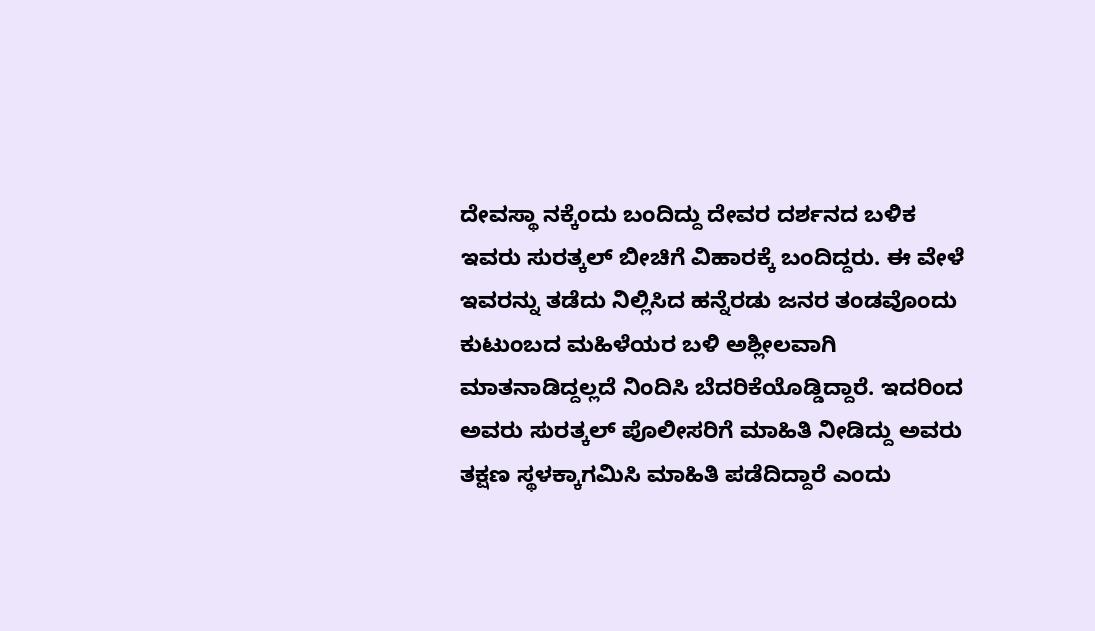ದೇವಸ್ಥಾ ನಕ್ಕೆಂದು ಬಂದಿದ್ದು ದೇವರ ದರ್ಶನದ ಬಳಿಕ ಇವರು ಸುರತ್ಕಲ್ ಬೀಚಿಗೆ ವಿಹಾರಕ್ಕೆ ಬಂದಿದ್ದರು. ಈ ವೇಳೆ ಇವರನ್ನು ತಡೆದು ನಿಲ್ಲಿಸಿದ ಹನ್ನೆರಡು ಜನರ ತಂಡವೊಂದು ಕುಟುಂಬದ ಮಹಿಳೆಯರ ಬಳಿ ಅಶ್ಲೀಲವಾಗಿ ಮಾತನಾಡಿದ್ದಲ್ಲದೆ ನಿಂದಿಸಿ ಬೆದರಿಕೆಯೊಡ್ಡಿದ್ದಾರೆ. ಇದರಿಂದ ಅವರು ಸುರತ್ಕಲ್ ಪೊಲೀಸರಿಗೆ ಮಾಹಿತಿ ನೀಡಿದ್ದು ಅವರು ತಕ್ಷಣ ಸ್ಥಳಕ್ಕಾಗಮಿಸಿ ಮಾಹಿತಿ ಪಡೆದಿದ್ದಾರೆ ಎಂದು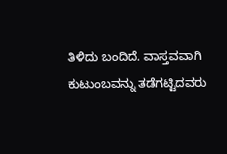ತಿಳಿದು ಬಂದಿದೆ. ವಾಸ್ತವವಾಗಿ ಕುಟುಂಬವನ್ನು ತಡೆಗಟ್ಟಿದವರು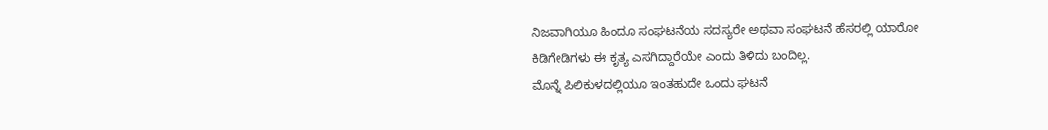ನಿಜವಾಗಿಯೂ ಹಿಂದೂ ಸಂಘಟನೆಯ ಸದಸ್ಯರೇ ಅಥವಾ ಸಂಘಟನೆ ಹೆಸರಲ್ಲಿ ಯಾರೋ ಕಿಡಿಗೇಡಿಗಳು ಈ ಕೃತ್ಯ ಎಸಗಿದ್ದಾರೆಯೇ ಎಂದು ತಿಳಿದು ಬಂದಿಲ್ಲ.
ಮೊನ್ನೆ ಪಿಲಿಕುಳದಲ್ಲಿಯೂ ಇಂತಹುದೇ ಒಂದು ಘಟನೆ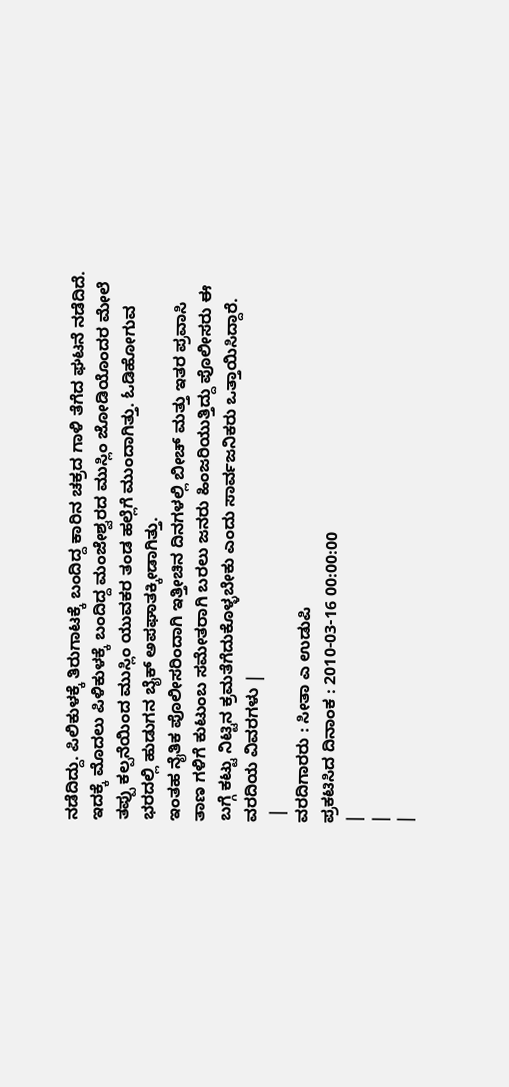ನಡೆದಿದ್ದು. ಪಿಲಿಕುಳಕ್ಕೆ ತಿರುಗಾಟಕ್ಕೆ ಬಂದಿದ್ದ ಕಾರಿನ ಚಕ್ರದ ಗಾಳಿ ತೆಗೆದ ಘಟನೆ ನಡೆದಿದೆ.
ಇದಕ್ಕೆ ಮೊದಲು ಪಿಳಿಕುಳಕ್ಕೆ ಬಂದಿದ್ದ ಮಂಜೇಶ್ವರದ ಮುಸ್ಲಿಂ ಜೋಡಿಯೊಂದರ ಮೇಲೆ ತಪ್ಪು ಕಲ್ಪನೆಯಿಂದ ಮುಸ್ಲಿಂ ಯುವಕರ ತಂಡ ಹಲ್ಲೆಗೆ ಮುಂದಾಗಿತ್ತು. ಓಡಿಹೋಗುವ ಭರದಲ್ಲಿ ಹುಡುಗನ ಬೈಕ್ ಅಪಘಾತಕ್ಕೀಡಾಗಿತ್ತು.
ಇಂತಹ ನೈತಿಕ ಪೊಲೀಸರಿಂದಾಗಿ ಇತ್ತೀಚಿನ ದಿನಗಳಲ್ಲಿ ಬೀಚ್ ಮತ್ತು ಇತರ ಪ್ರವಾಸಿ ತಾಣ ಗಳಿಗೆ ಕುಟುಂಬ ಸಮೇತರಾಗಿ ಬರಲು ಜನರು ಹಿಂಜರಿಯುತ್ತಿದ್ದು ಪೊಲೀಸರು ಈ ಬಗ್ಗೆ ಕಟ್ಟು ನಿಟ್ಟಿನ ಕ್ರಮತೆಗೆದುಕೊಳ್ಳಬೇಕು ಎಂದು ಸಾರ್ವಜನಿಕರು ಒತ್ತಾಯಿಸಿದ್ದಾರೆ.
ವರದಿಯ ವಿವರಗಳು |
 |
ವರದಿಗಾರರು : ಸೀತಾ ಎ ಉಡುಪಿ
ಪ್ರಕಟಿಸಿದ ದಿನಾಂಕ : 2010-03-16 00:00:00
|
|
|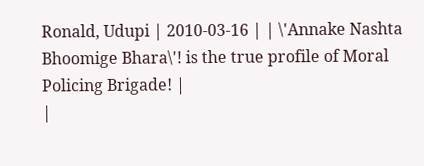Ronald, Udupi | 2010-03-16 | | \'Annake Nashta Bhoomige Bhara\'! is the true profile of Moral Policing Brigade! |
|